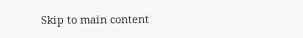Skip to main content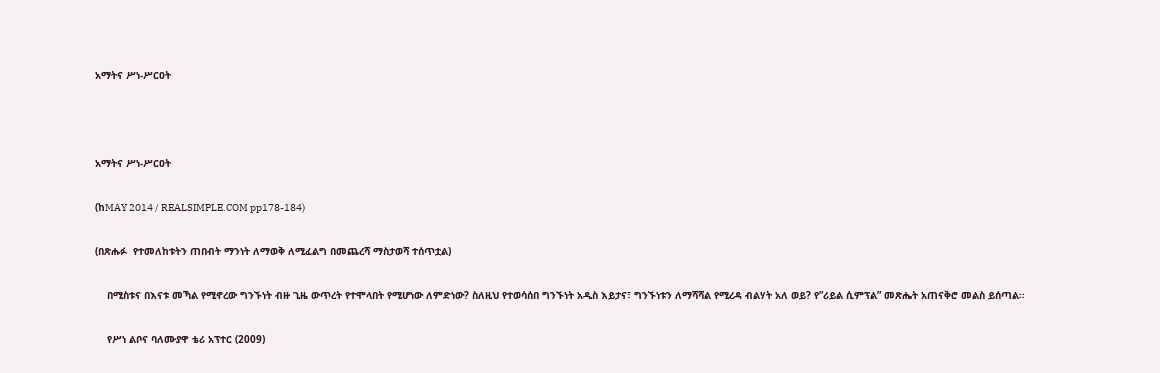አማትና ሥነ-ሥርዐት



አማትና ሥነ-ሥርዐት

(ከMAY 2014 / REALSIMPLE.COM pp178-184)

(በጽሑፉ  የተመለከቱትን ጠበብት ማንነት ለማወቅ ለሚፈልግ በመጨረሻ ማስታወሻ ተሰጥቷል)

    በሚስቱና በእናቱ መኻል የሚኖረው ግንኙነት ብዙ ጊዜ ውጥረት የተሞላበት የሚሆነው ለምድነው? ስለዚህ የተወሳሰበ ግንኙነት አዲስ እይታና፣ ግንኙነቱን ለማሻሻል የሚረዳ ብልሃት አለ ወይ? የ”ሪይል ሲምፕል” መጽሔት አጠናቅሮ መልስ ይሰጣል።

    የሥነ ልቦና ባለሙያዋ ቴሪ አፕተር (2009)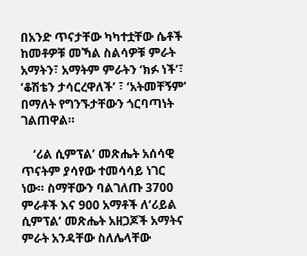በአንድ ጥናታቸው ካካተቷቸው ሴቶች ከመቶዎቹ መኻል ስልሳዎቹ ምራት አማትን፣ አማትም ምራትን ‘ክፉ ነች’፣ ‘ቆሽቴን ታሳርረዋለች’ ፣ ‘አትመቸኝም’ በማለት የግንኙታቸውን ጎርባጣነት ገልጠዋል።

    ‘ሪል ሲምፕል’ መጽሔት አሰሳዊ ጥናትም ያሳየው ተመሳሳይ ነገር ነው። ስማቸውን ባልገለጡ 3700 ምራቶች እና 900 አማቶች ለ‘ሪይል ሲምፕል’ መጽሔት አዘጋጆች አማትና ምራት አንዳቸው ስለሌላቸው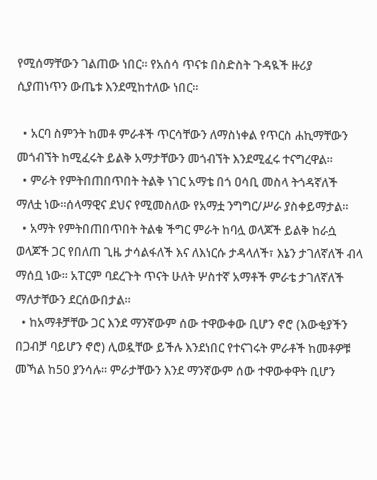የሚሰማቸውን ገልጠው ነበር። የአሰሳ ጥናቱ በስድስት ጉዳዪች ዙሪያ ሲያጠነጥን ውጤቱ እንደሚከተለው ነበር።

  • አርባ ስምንት ከመቶ ምራቶች ጥርሳቸውን ለማስነቀል የጥርስ ሐኪማቸውን መጎብኘት ከሚፈሩት ይልቅ አማታቸውን መጎብኘት እንደሚፈሩ ተናግረዋል።
  • ምራት የምትበጠበጥበት ትልቅ ነገር አማቴ በጎ ዐሳቢ መስላ ትጎዳኛለች ማለቷ ነው።ሰላማዊና ደህና የሚመስለው የአማቷ ንግግር/ሥራ ያስቀይማታል።
  • አማት የምትበጠበጥበት ትልቁ ችግር ምራት ከባሏ ወላጆች ይልቅ ከራሷ ወላጆች ጋር የበለጠ ጊዜ ታሳልፋለች እና ለእነርሱ ታዳላለች፣ እኔን ታገለኛለች ብላ ማሰቧ ነው። አፐርም ባደረጉት ጥናት ሁለት ሦስተኛ አማቶች ምራቴ ታገለኛለች ማለታቸውን ደርሰውበታል።
  • ከአማቶቻቸው ጋር እንደ ማንኛውም ሰው ተዋውቀው ቢሆን ኖሮ (እውቂያችን በጋብቻ ባይሆን ኖሮ) ሊወዷቸው ይችሉ እንደነበር የተናገሩት ምራቶች ከመቶዎቹ መኻል ከ50 ያንሳሉ። ምራታቸውን እንደ ማንኛውም ሰው ተዋውቀዋት ቢሆን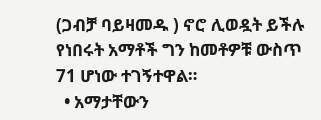(ጋብቻ ባይዛመዱ ) ኖሮ ሊወዷት ይችሉ የነበሩት አማቶች ግን ከመቶዎቹ ውስጥ 71 ሆነው ተገኝተዋል።
  • አማታቸውን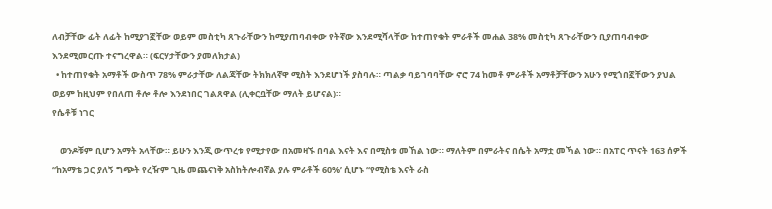ለብቻቸው ፊት ለፊት ከሚያገኟቸው ወይም መስቲካ ጸጉራቸውን ከሚያጠባብቀው የትኛው እንደሚሻላቸው ከተጠየቁት ምራቶች መሐል 38% መስቲካ ጸጉራቸውን ቢያጠባብቀው እንደሚመርጡ ተናግረዋል። (ፍርሃታቸውን ያመለክታል)
  • ከተጠየቁት አማቶች ውስጥ 78% ምራታቸው ለልጃቸው ትክክለኛዋ ሚስት እንደሆነች ያስባሉ። ጣልቃ ባይገባባቸው ኖሮ 74 ከመቶ ምራቶች አማቶቻቸውን አሁን የሚጎበኟቸውን ያህል ወይም ከዚህም የበለጠ ቶሎ ቶሎ እንደነበር ገልጸዋል (ሊቀርቧቸው ማለት ይሆናል)።
የሴቶቹ ነገር

    ወንዶቹም ቢሆን አማት አላቸው። ይሁን እንጂ ውጥረቱ የሚታየው በአመዛኙ በባል እናት እና በሚስቱ መኸል ነው። ማለትም በምራትና በሴት አማቷ መኻል ነው። በአፐር ጥናት 163 ሰዎች “ከአማቴ ጋር ያለኝ ግጭት የረዥም ጊዜ መጨናነቅ አስከትሎብኛል ያሉ ምራቶች 60%’ ሲሆኑ “የሚስቴ እናት ራስ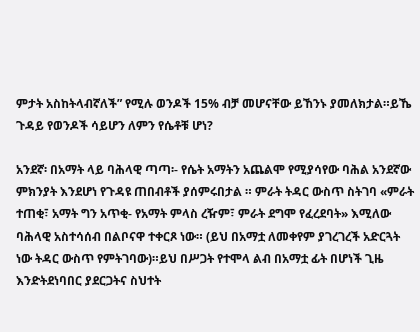ምታት አስከትላብኛለች” የሚሉ ወንዶች 15% ብቻ መሆናቸው ይኸንኑ ያመለክታል።ይኼ ጉዳይ የወንዶች ሳይሆን ለምን የሴቶቹ ሆነ?

አንደኛ፡ በአማት ላይ ባሕላዊ ጣጣ፡- የሴት አማትን አጨልሞ የሚያሳየው ባሕል አንደኛው ምክንያት እንደሆነ የጉዳዩ ጠበብቶች ያሰምሩበታል ። ምራት ትዳር ውስጥ ስትገባ «ምራት ተጠቂ፣ አማት ግን አጥቂ- የአማት ምላስ ረዥም፣ ምራት ደግሞ የፈረደባት» እሚለው ባሕላዊ አስተሳሰብ በልቦናዋ ተቀርጾ ነው። (ይህ በአማቷ ለመቀየም ያገረገረች አድርጓት ነው ትዳር ውስጥ የምትገባው)።ይህ በሥጋት የተሞላ ልብ በአማቷ ፊት በሆነች ጊዜ እንድትደነባበር ያደርጋትና ስህተት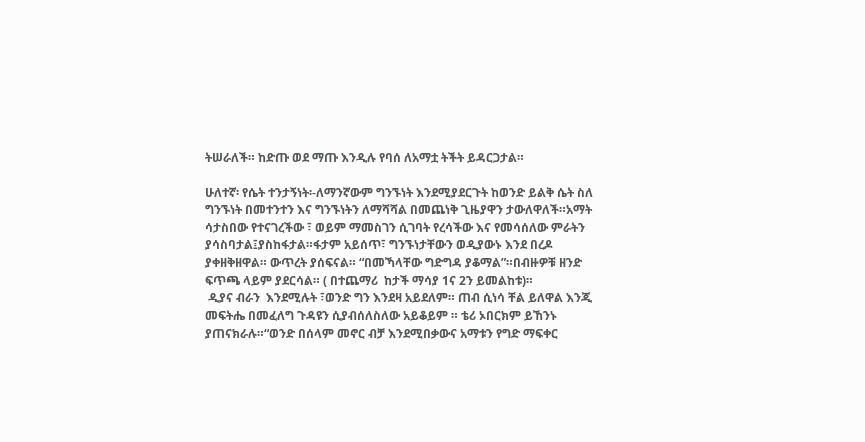ትሠራለች። ከድጡ ወደ ማጡ እንዲሉ የባሰ ለአማቷ ትችት ይዳርጋታል።

ሁለተኛ፡ የሴት ተንታኝነት፡-ለማንኛውም ግንኙነት እንደሚያደርጉት ከወንድ ይልቅ ሴት ስለ ግንኙነት በመተንተን እና ግንኙነትን ለማሻሻል በመጨነቅ ጊዜያዋን ታውለዋለች።አማት ሳታስበው የተናገረችው ፣ ወይም ማመስገን ሲገባት የረሳችው እና የመሳሰለው ምራትን ያሳስባታል፤ያስከፋታል።ፋታም አይሰጥ፣ ግንኙነታቸውን ወዲያውኑ እንደ በረዶ ያቀዘቅዘዋል። ውጥረት ያሰፍናል። “በመኻላቸው ግድግዳ ያቆማል”።በብዙዎቹ ዘንድ ፍጥጫ ላይም ያደርሳል። ( በተጨማሪ  ከታች ማሳያ 1ና 2ን ይመልከቱ)።
 ዲያና ብራን  እንደሚሉት ፣ወንድ ግን እንደዛ አይደለም። ጠብ ሲነሳ ቸል ይለዋል እንጂ መፍትሔ በመፈለግ ጉዳዩን ሲያብሰለስለው አይቆይም ። ቴሪ ኦበርክም ይኸንኑ ያጠናክራሉ።“ወንድ በሰላም መኖር ብቻ እንደሚበቃውና አማቱን የግድ ማፍቀር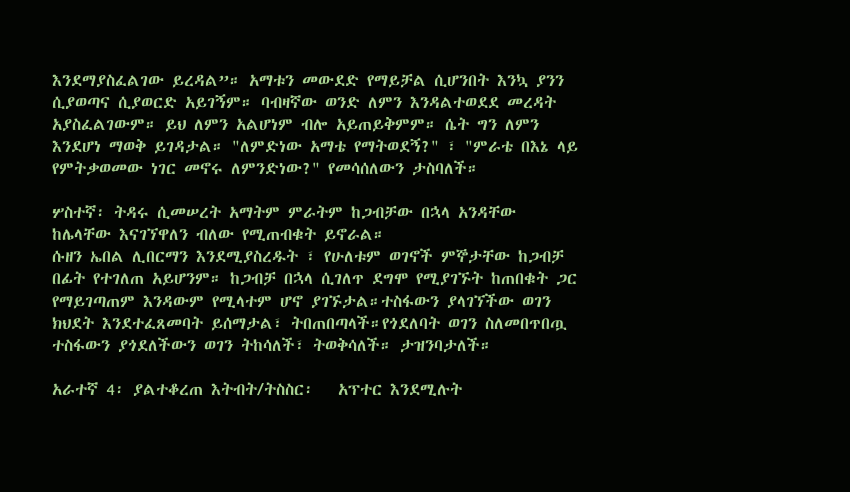እንደማያስፈልገው ይረዳል”። አማቱን መውደድ የማይቻል ሲሆንበት እንኳ ያንን ሲያወጣና ሲያወርድ አይገኝም። ባብዛኛው ወንድ ለምን እንዳልተወደደ መረዳት አያስፈልገውም። ይህ ለምን አልሆነም ብሎ አይጠይቅምም። ሴት ግን ለምን እንደሆነ ማወቅ ይገዳታል። "ለምድነው አማቴ የማትወደኝ?" ፣ "ምራቴ በእኔ ላይ የምትቃወመው ነገር መኖሩ ለምንድነው?" የመሳሰለውን ታስባለች።

ሦስተኛ፡ ትዳሩ ሲመሠረት አማትም ምራትም ከጋብቻው በኋላ አንዳቸው ከሌላቸው እናገኘዋለን ብለው የሚጠብቁት ይኖራል።
ሱዘን ኤበል ሊበርማን እንደሚያስረዱት ፣ የሁለቱም ወገኖች ምኞታቸው ከጋብቻ በፊት የተገለጠ አይሆንም። ከጋብቻ በኋላ ሲገለጥ ደግሞ የሚያገኙት ከጠበቁት ጋር የማይገጣጠም እንዳውም የሚላተም ሆኖ ያገኙታል።ተስፋውን ያላገኘችው ወገን ክህደት እንደተፈጸመባት ይሰማታል፣ ትበጠበጣላች።የጎደለባት ወገን ስለመበጥበጧ ተስፋውን ያጎደለችውን ወገን ትከሳለች፣ ትወቅሳለች። ታዝንባታለች።

አራተኛ 4፡ ያልተቆረጠ እትብት/ትስስር፡   አፕተር እንደሚሉት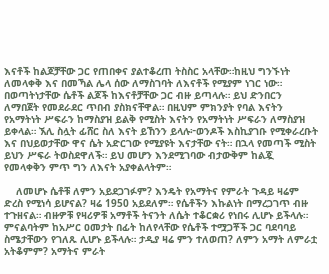እናቶች ከልጆቻቸው ጋር የጠበቀና ያልተቆረጠ ትስስር አላቸው።ከዚህ ግንኙነት ለመላቀቅ እና በመኻል ሌላ ሰው ለማስገባት ለእናቶች የሚያም ነገር ነው። በወጣትነታቸው ሴቶች ልጆች ከእናቶቻቸው ጋር ብዙ ይጣላሉ። ይህ ድንበርን ለማበጀት የመደራደር ጥበብ ያስክናቸዋል። በዚህም ምክንያት የባል እናትን የአማትነት ሥፍራን ከማስያዝ ይልቅ የሚስት እናትን የአማትነት ሥፍራን ለማስያዝ ይቀላል። ኧሊ ስሏት ፊሸር ስለ እናት ይኸንን ይላሉ፦ወንዶች እስኪያገቡ የሚቀራረቡት እና በህይወታቸው ዋና ሴት አድርገው የሚያዩት እናታቸው ናት። በኋላ የመጣች ሚስት ይህን ሥፍራ ትወስደዋለች። ይህ መሆን እንደሚገባው ብታውቅም ከልጇ የመላቀቅን ምጥ ግን ለእናት አያቀልላትም።

    ለመሆኑ ሴቶቹ ለምን አይደጋገፉም? እንዴት የአማትና የምራት ጉዳይ ዛሬም ድረስ የሚነሳ ይሆናል? ዛሬ 1950 አይደለም። የሴቶችን እኩልነት በማረጋገጥ ብዙ ተጉዘናል። ብዙዎቹ የዛሪዎቹ አማቶች ትናንት ለሴት ተቆርቋሪ የነበሩ ሊሆኑ ይችላሉ። ምናልባትም ከአሥር ዐመታት በፊት ከለየላቸው የሴቶች ተሟጋቾች ጋር ባደባባይ ስሜታቸውን የገለጹ ሊሆኑ ይችላሉ። ታዲያ ዛሬ ምን ተለወጠ? ለምን አማት ለምራቷ አትቆምም? አማትና ምራት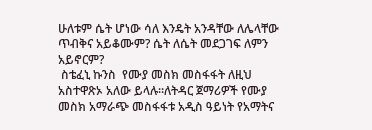ሁለቱም ሴት ሆነው ሳለ እንዴት አንዳቸው ለሌላቸው ጥብቅና አይቆሙም? ሴት ለሴት መደጋገፍ ለምን አይኖርም?
 ስቴፈኒ ኩንስ  የሙያ መስክ መስፋፋት ለዚህ አስተዋጽኦ አለው ይላሉ።ለትዳር ጀማሪዎች የሙያ መስክ አማራጭ መስፋፋቱ አዲስ ዓይነት የአማትና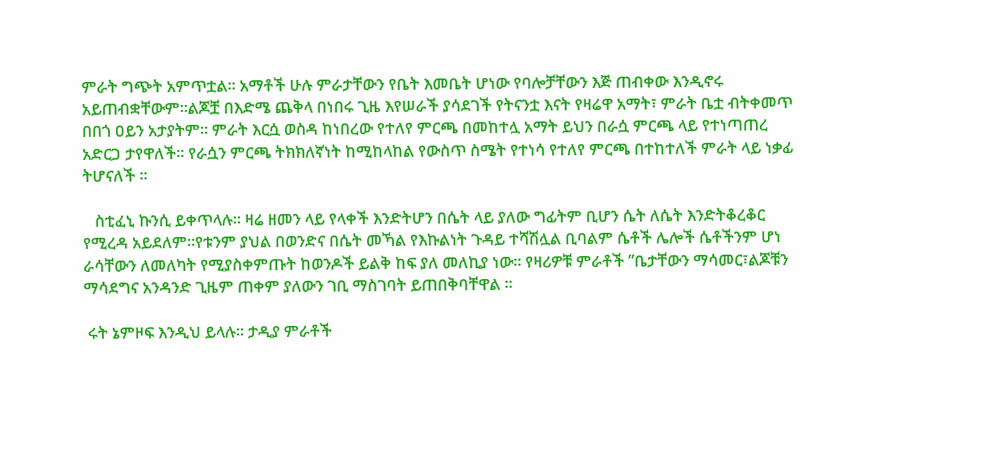ምራት ግጭት አምጥቷል። አማቶች ሁሉ ምራታቸውን የቤት እመቤት ሆነው የባሎቻቸውን እጅ ጠብቀው እንዲኖሩ አይጠብቋቸውም።ልጆቿ በእድሜ ጨቅላ በነበሩ ጊዜ እየሠራች ያሳደገች የትናንቷ እናት የዛሬዋ አማት፣ ምራት ቤቷ ብትቀመጥ በበጎ ዐይን አታያትም። ምራት እርሷ ወስዳ ከነበረው የተለየ ምርጫ በመከተሏ አማት ይህን በራሷ ምርጫ ላይ የተነጣጠረ አድርጋ ታየዋለች። የራሷን ምርጫ ትክክለኛነት ከሚከላከል የውስጥ ስሜት የተነሳ የተለየ ምርጫ በተከተለች ምራት ላይ ነቃፊ ትሆናለች ።

   ስቲፈኒ ኩንሲ ይቀጥላሉ። ዛሬ ዘመን ላይ የላቀች እንድትሆን በሴት ላይ ያለው ግፊትም ቢሆን ሴት ለሴት እንድትቆረቆር የሚረዳ አይደለም።የቱንም ያህል በወንድና በሴት መኻል የእኩልነት ጉዳይ ተሻሽሏል ቢባልም ሴቶች ሌሎች ሴቶችንም ሆነ ራሳቸውን ለመለካት የሚያስቀምጡት ከወንዶች ይልቅ ከፍ ያለ መለኪያ ነው። የዛሪዎቹ ምራቶች ”ቤታቸውን ማሳመር፣ልጆቹን ማሳደግና አንዳንድ ጊዜም ጠቀም ያለውን ገቢ ማስገባት ይጠበቅባቸዋል ።

 ሩት ኔምዞፍ እንዲህ ይላሉ። ታዲያ ምራቶች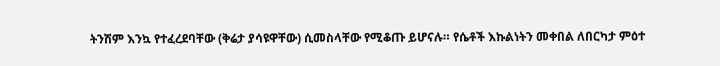ትንሽም እንኳ የተፈረደባቸው (ቅሬታ ያሳዩዋቸው) ሲመስላቸው የሚቆጡ ይሆናሉ። የሴቶች እኩልነትን መቀበል ለበርካታ ምዕተ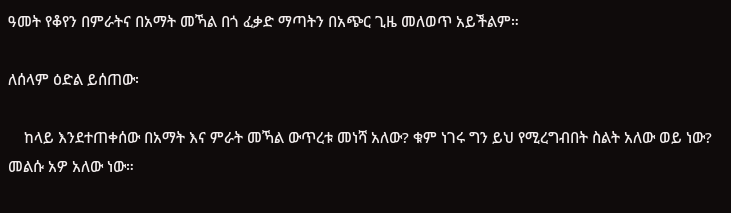ዓመት የቆየን በምራትና በአማት መኻል በጎ ፈቃድ ማጣትን በአጭር ጊዜ መለወጥ አይችልም።

ለሰላም ዕድል ይሰጠው፡

    ከላይ እንደተጠቀሰው በአማት እና ምራት መኻል ውጥረቱ መነሻ አለው? ቁም ነገሩ ግን ይህ የሚረግብበት ስልት አለው ወይ ነው? መልሱ አዎ አለው ነው።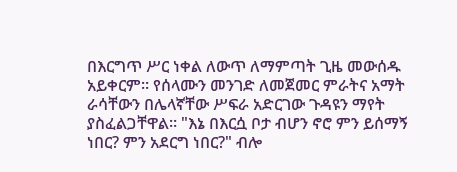በእርግጥ ሥር ነቀል ለውጥ ለማምጣት ጊዜ መውሰዱ አይቀርም። የሰላሙን መንገድ ለመጀመር ምራትና አማት ራሳቸውን በሌላኛቸው ሥፍራ አድርገው ጉዳዩን ማየት ያስፈልጋቸዋል። "እኔ በእርሷ ቦታ ብሆን ኖሮ ምን ይሰማኝ ነበር? ምን አደርግ ነበር?" ብሎ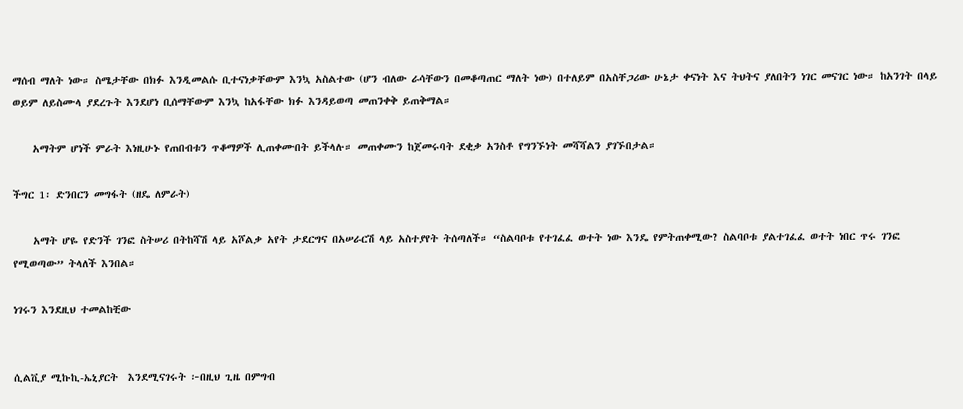ማሰብ ማለት ነው። ስሜታቸው በክፉ እንዲመልሱ ቢተናነቃቸውም እንኳ አስልተው (ሆን ብለው ራሳቸውን በመቆጣጠር ማለት ነው) በተለይም በአስቸጋሪው ሁኔታ ቀናነት እና ትህትና ያለበትን ነገር መናገር ነው። ከአንገት በላይ ወይም ለይስሙላ ያደረጉት እንደሆነ ቢሰማቸውም እንኳ ከአፋቸው ክፉ እንዳይወጣ መጠንቀቅ ይጠቅማል።

    አማትም ሆነች ምራት እነዚሁኑ የጠበብቱን ጥቆማዎች ሊጠቀሙበት ይችላሉ። መጠቀሙን ከጀመሩባት ደቂቃ አንስቶ የግንኙነት መሻሻልን ያገኙበታል።

ችግር 1፡ ድንበርን መግፋት (ዘዴ ለምራት)

    አማት ሆዬ የድንች ገንፎ ስትሠሪ በትከሻሽ ላይ አሾልቃ አየት ታደርግና በአሠራርሽ ላይ አስተያየት ትሰጣለች። “ስልባቦቱ የተገፈፈ ወተት ነው እንዴ የምትጠቀሚው? ስልባቦቱ ያልተገፈፈ ወተት ነበር ጥሩ ገንፎ የሚወጣው” ትላለች እንበል።

ነገሩን እንደዚህ ተመልከቺው


ሲልቪያ ሚኩኪ-ኤኒያርት  እንደሚናገሩት ፦በዚህ ጊዜ በምግብ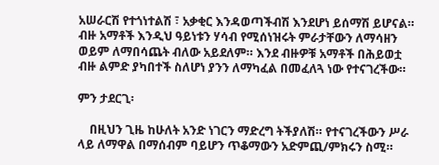አሠራርሽ የተጎነተልሽ ፣ አቃቂር እንዳወጣችብሽ እንደሆነ ይሰማሽ ይሆናል። ብዙ አማቶች እንዲህ ዓይነቱን ሃሳብ የሚሰነዝሩት ምራታቸውን ለማሳዘን ወይም ለማበሳጨት ብለው አይደለም። እንደ ብዙዎቹ አማቶች በሕይወቷ ብዙ ልምድ ያካበተች ስለሆነ ያንን ለማካፈል በመፈለጓ ነው የተናገረችው።

ምን ታደርጊ፡

    በዚህን ጊዜ ከሁለት አንድ ነገርን ማድረግ ትችያለሽ። የተናገረችውን ሥራ ላይ ለማዋል በማሰብም ባይሆን ጥቆማውን አድምጪ/ምክሩን ስሚ።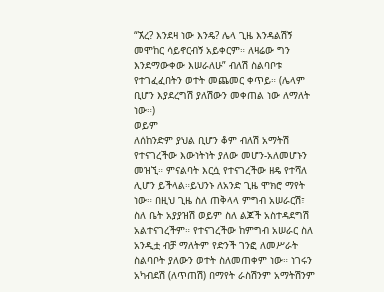“ኧረ? እንደዛ ነው እንዴ? ሌላ ጊዜ እንዳልሽኝ መሞከር ሳይኖርብኝ አይቀርም። ለዛሬው ግን እንደማውቀው እሠራለሁ” ብለሽ ስልባቦቱ የተገፈፈበትን ወተት መጨመር ቀጥይ። (ሌላም ቢሆን እያደረግሽ ያለሽውን መቀጠል ነው ለማለት ነው።)
ወይም
ለሰከንድም ያህል ቢሆን ቆም ብለሽ አማትሽ የተናገረችው እውነትነት ያለው መሆን-አለመሆኑን መዝኚ። ምናልባት እርሷ የተናገረችው ዘዴ የተሻለ ሊሆን ይችላል።ይህንኑ ለአንድ ጊዜ ሞክሮ ማየት ነው። በዚህ ጊዜ ስለ ጠቅላላ ምግብ አሠራርሽ፣ ስለ ቤት አያያዝሽ ወይም ስለ ልጆች አስተዳደግሽ አልተናገረችም። የተናገረችው ከምግብ አሠራር ስለ አንዲቷ ብቻ ማለትም የድንች ገንፎ ለመሥራት ስልባቦት ያለውን ወተት ስለመጠቀም ነው። ነገሩን አካብደሽ (ለጥጠሽ) በማየት ራስሽንም አማትሽንም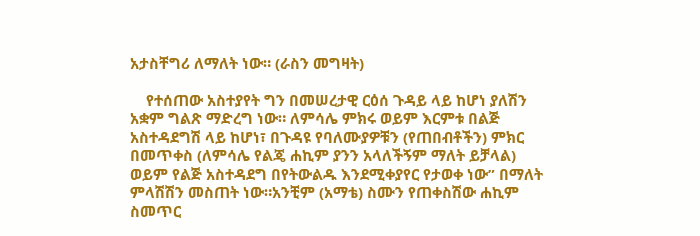አታስቸግሪ ለማለት ነው። (ራስን መግዛት)

    የተሰጠው አስተያየት ግን በመሠረታዊ ርዕሰ ጉዳይ ላይ ከሆነ ያለሽን አቋም ግልጽ ማድረግ ነው። ለምሳሌ ምክሩ ወይም እርምቱ በልጅ አስተዳደግሽ ላይ ከሆነ፣ በጉዳዩ የባለሙያዎቹን (የጠበብቶችን) ምክር በመጥቀስ (ለምሳሌ የልጄ ሐኪም ያንን አላለችኝም ማለት ይቻላል) ወይም የልጅ አስተዳደግ በየትውልዱ እንደሚቀያየር የታወቀ ነው” በማለት ምላሽሽን መስጠት ነው።አንቺም (አማቴ) ስሙን የጠቀስሽው ሐኪም ስመጥር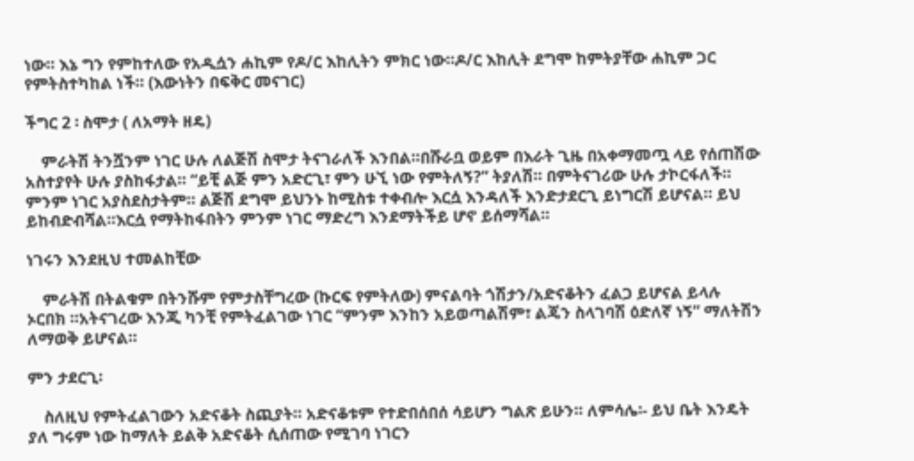ነው። እኔ ግን የምከተለው የአዲሷን ሐኪም የዶ/ር እከሊትን ምክር ነው።ዶ/ር እከሊት ደግሞ ከምትያቸው ሐኪም ጋር የምትስተካከል ነች። (እውነትን በፍቅር መናገር)

ችግር 2 ፡ ስሞታ ( ለአማት ዘዴ)

    ምራትሽ ትንሿንም ነገር ሁሉ ለልጅሽ ስሞታ ትናገራለች እንበል።በሹራቧ ወይም በእራት ጊዜ በአቀማመጧ ላይ የሰጠሽው አስተያየት ሁሉ ያስከፋታል። “ይቺ ልጅ ምን አድርጊ፣ ምን ሁኚ ነው የምትለኝ?” ትያለሽ። በምትናገሪው ሁሉ ታኮርፋለች። ምንም ነገር አያስደስታትም። ልጅሽ ደግሞ ይህንኑ ከሚስቱ ተቀብሎ እርሷ እንዳለች እንድታደርጊ ይነግርሽ ይሆናል። ይህ ይከብድብሻል።እርሷ የማትከፋበትን ምንም ነገር ማድረግ እንደማትችይ ሆኖ ይሰማሻል።

ነገሩን እንደዚህ ተመልከቺው

    ምራትሽ በትልቁም በትንሹም የምታስቸግረው (ኩርፍ የምትለው) ምናልባት ጎሽታን/አድናቆትን ፈልጋ ይሆናል ይላሉ
ኦርበክ ።አትናገረው እንጂ ካንቺ የምትፈልገው ነገር “ምንም እንከን አይወጣልሽም፣ ልጄን ስላገባሽ ዕድለኛ ነኝ” ማለትሽን ለማወቅ ይሆናል።

ምን ታደርጊ፡

    ስለዚህ የምትፈልገውን አድናቆት ስጪያት። አድናቆቱም የተድበሰበሰ ሳይሆን ግልጽ ይሁን። ለምሳሌ፡- ይህ ቤት እንዴት ያለ ግሩም ነው ከማለት ይልቅ አድናቆት ሲሰጠው የሚገባ ነገርን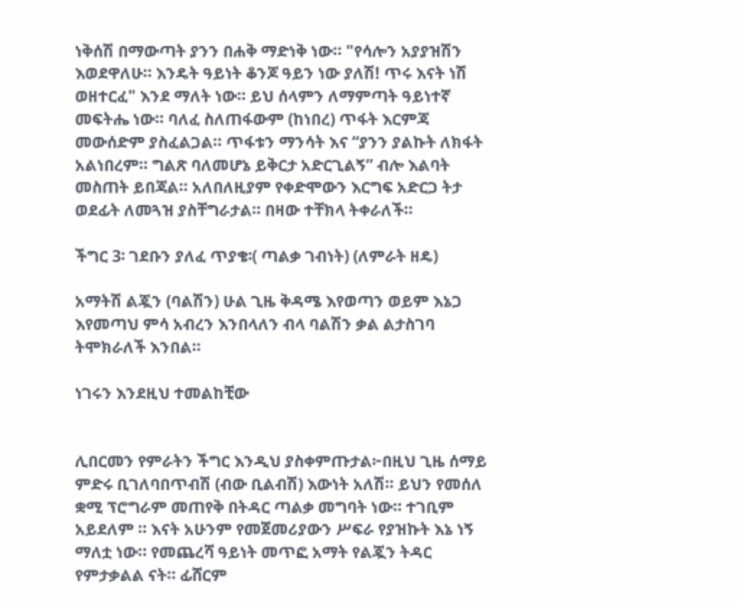ነቅሰሽ በማውጣት ያንን በሐቅ ማድነቅ ነው። "የሳሎን አያያዝሽን እወደዋለሁ። እንዴት ዓይነት ቆንጆ ዓይን ነው ያለሽ! ጥሩ እናት ነሽ ወዘተርፈ" እንደ ማለት ነው። ይህ ሰላምን ለማምጣት ዓይነተኛ መፍትሔ ነው። ባለፈ ስለጠፋውም (ከነበረ) ጥፋት እርምጃ መውሰድም ያስፈልጋል። ጥፋቱን ማንሳት እና “ያንን ያልኩት ለክፋት አልነበረም። ግልጽ ባለመሆኔ ይቅርታ አድርጊልኝ” ብሎ እልባት መስጠት ይበጃል። አለበለዚያም የቀድሞውን እርግፍ አድርጋ ትታ ወደፊት ለመጓዝ ያስቸግራታል። በዛው ተቸክላ ትቀራለች።

ችግር 3፡ ገደቡን ያለፈ ጥያቄ፡( ጣልቃ ገብነት) (ለምራት ዘዴ)

አማትሽ ልጇን (ባልሽን) ሁል ጊዜ ቅዳሜ እየወጣን ወይም እኔጋ እየመጣህ ምሳ አብረን እንበላለን ብላ ባልሽን ቃል ልታስገባ ትሞክራለች እንበል።

ነገሩን እንደዚህ ተመልከቺው


ሊበርመን የምራትን ችግር እንዲህ ያስቀምጡታል፦በዚህ ጊዜ ሰማይ ምድሩ ቢገለባበጥብሽ (ብው ቢልብሽ) እውነት አለሽ። ይህን የመሰለ ቋሚ ፕሮግራም መጠየቅ በትዳር ጣልቃ መግባት ነው። ተገቢም አይደለም ። እናት አሁንም የመጀመሪያውን ሥፍራ የያዝኩት እኔ ነኝ ማለቷ ነው። የመጨረሻ ዓይነት መጥፎ አማት የልጇን ትዳር የምታቃልል ናት። ፊሸርም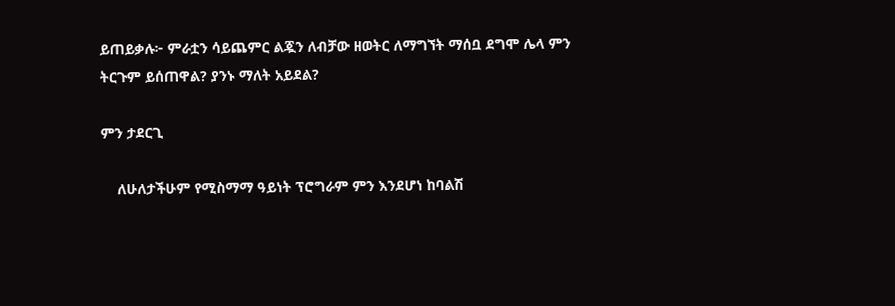ይጠይቃሉ፦ ምራቷን ሳይጨምር ልጇን ለብቻው ዘወትር ለማግኘት ማሰቧ ደግሞ ሌላ ምን ትርጉም ይሰጠዋል? ያንኑ ማለት አይደል?

ምን ታደርጊ

    ለሁለታችሁም የሚስማማ ዓይነት ፕሮግራም ምን እንደሆነ ከባልሽ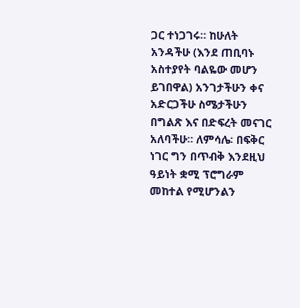ጋር ተነጋገሩ። ከሁለት አንዳችሁ (እንደ ጠቢባኑ አስተያየት ባልዬው መሆን ይገበዋል) አንገታችሁን ቀና አድርጋችሁ ስሜታችሁን በግልጽ እና በድፍረት መናገር አለባችሁ። ለምሳሌ፡ በፍቅር ነገር ግን በጥብቅ እንደዚህ ዓይነት ቋሚ ፕሮግራም መከተል የሚሆንልን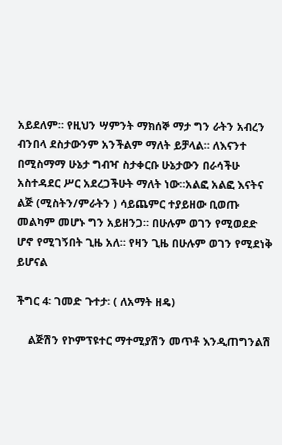አይደለም። የዚህን ሣምንት ማክሰኞ ማታ ግን ራትን አብረን ብንበላ ደስታውንም አንችልም ማለት ይቻላል። ለእናንተ በሚስማማ ሁኔታ ግብዣ ስታቀርቡ ሁኔታውን በራሳችሁ አስተዳደር ሥር አደረጋችሁት ማለት ነው።አልፎ አልፎ እናትና ልጅ (ሚስትን/ምራትን ) ሳይጨምር ተያይዘው ቢወጡ መልካም መሆኑ ግን አይዘንጋ። በሁሉም ወገን የሚወደድ ሆኖ የሚገኝበት ጊዜ አለ። የዛን ጊዜ በሁሉም ወገን የሚደነቅ ይሆናል

ችግር 4፡ ገመድ ጉተታ፡ ( ለአማት ዘዴ)

    ልጅሽን የኮምፕዩተር ማተሚያሽን መጥቶ እንዲጠግንልሽ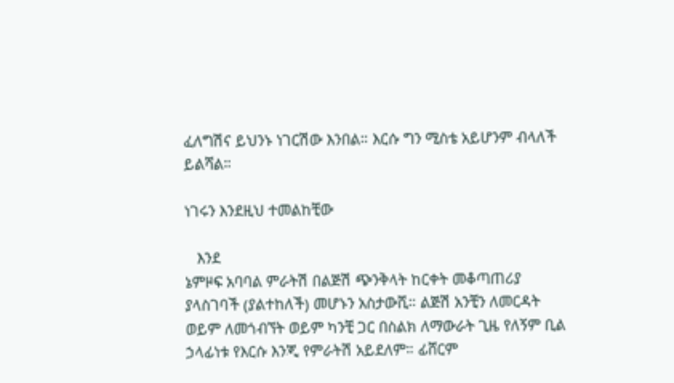ፈለግሽና ይህንኑ ነገርሽው እንበል። እርሱ ግን ሚስቴ አይሆንም ብላለች ይልሻል።

ነገሩን እንደዚህ ተመልከቺው

   እንደ
ኔምዞፍ አባባል ምራትሽ በልጅሽ ጭንቅላት ከርቀት መቆጣጠሪያ ያላስገባች (ያልተከለች) መሆኑን አስታውሺ። ልጅሽ አንቺን ለመርዳት ወይም ለመጎብኘት ወይም ካንቺ ጋር በስልክ ለማውራት ጊዜ የለኝም ቢል ኃላፊነቱ የእርሱ እንጂ የምራትሽ አይደለም። ፊሸርም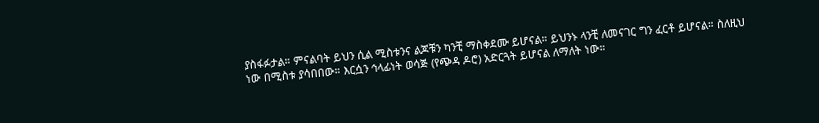ያስፋፉታል። ምናልባት ይህን ሲል ሚስቱንና ልጆቹን ካንቺ ማስቀደሙ ይሆናል። ይህንኑ ላንቺ ለመናገር ግን ፈርቶ ይሆናል። ስለዚህ ነው በሚስቱ ያሳበበው። እርሷን ኅላፊነት ወሳጅ (የጭዳ ዶሮ) አድርጓት ይሆናል ለማለት ነው።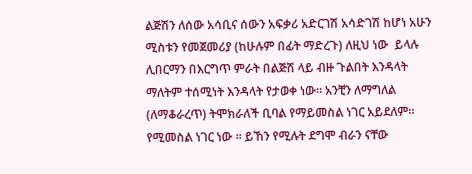ልጅሽን ለሰው አሳቢና ሰውን አፍቃሪ አድርገሽ አሳድገሽ ከሆነ አሁን ሚስቱን የመጀመሪያ (ከሁሉም በፊት ማድረጉ) ለዚህ ነው  ይላሉ ሊበርማን በእርግጥ ምራት በልጅሽ ላይ ብዙ ጉልበት እንዳላት ማለትም ተሰሚነት እንዳላት የታወቀ ነው። አንቺን ለማግለል (ለማቆራረጥ) ትሞክራለች ቢባል የማይመስል ነገር አይደለም። የሚመስል ነገር ነው ። ይኸን የሚሉት ደግሞ ብራን ናቸው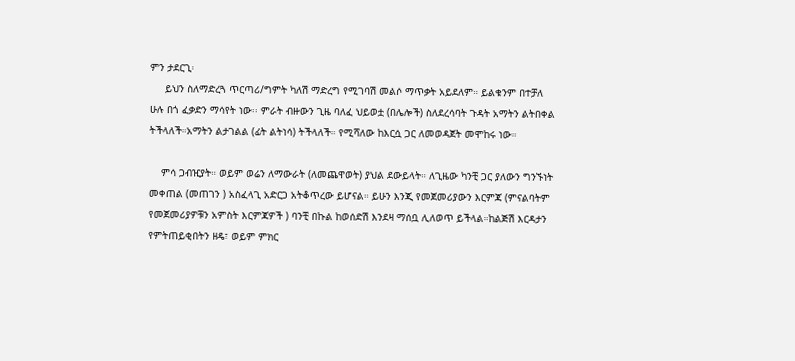ምን ታደርጊ፡
     ይህን ስለማድረጓ ጥርጣሪ/ግምት ካለሽ ማድረግ የሚገባሽ መልሶ ማጥቃት አይደለም። ይልቁንም በተቻለ ሁሉ በጎ ፈቃድን ማሳየት ነው፡፡ ምራት ብዙውን ጊዜ ባለፈ ህይወቷ (በሌሎች) ስለደረሳባት ጉዳት አማትን ልትበቀል ትችላለች።አማትን ልታገልል (ፊት ልትነሳ) ትችላለች። የሚሻለው ከእርሷ ጋር ለመወዳጀት መሞከሩ ነው።

    ምሳ ጋብዢያት። ወይም ወሬን ለማውራት (ለመጨዋወት) ያህል ደውይላት። ለጊዜው ካንቺ ጋር ያለውን ግንኙነት መቀጠል (መጠገን ) አስፈላጊ አድርጋ አትቆጥረው ይሆናል። ይሁን እንጂ የመጀመሪያውን እርምጃ (ምናልባትም የመጀመሪያዎቹን አምስት እርምጃዎች ) ባንቺ በኩል ከወሰድሽ እንደዛ ማሰቧ ሊለወጥ ይችላል።ከልጅሽ እርዳታን የምትጠይቂበትን ዘዴ፣ ወይም ምክር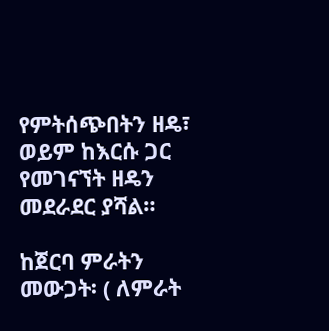የምትሰጭበትን ዘዴ፣ ወይም ከእርሱ ጋር የመገናኘት ዘዴን መደራደር ያሻል።

ከጀርባ ምራትን መውጋት፡ ( ለምራት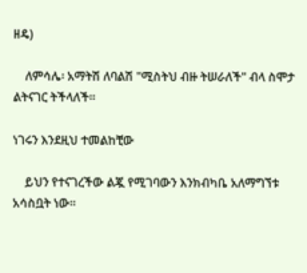ዘዴ)

    ለምሳሌ፡ አማትሽ ለባልሽ "ሚስትህ ብዙ ትሠራለች" ብላ ስሞታ ልትናገር ትችላለች።

ነገሩን እንደዚህ ተመልከቺው

    ይህን የተናገረችው ልጇ የሚገባውን እንክብካቤ አለማግኘቱ አሳስቧት ነው።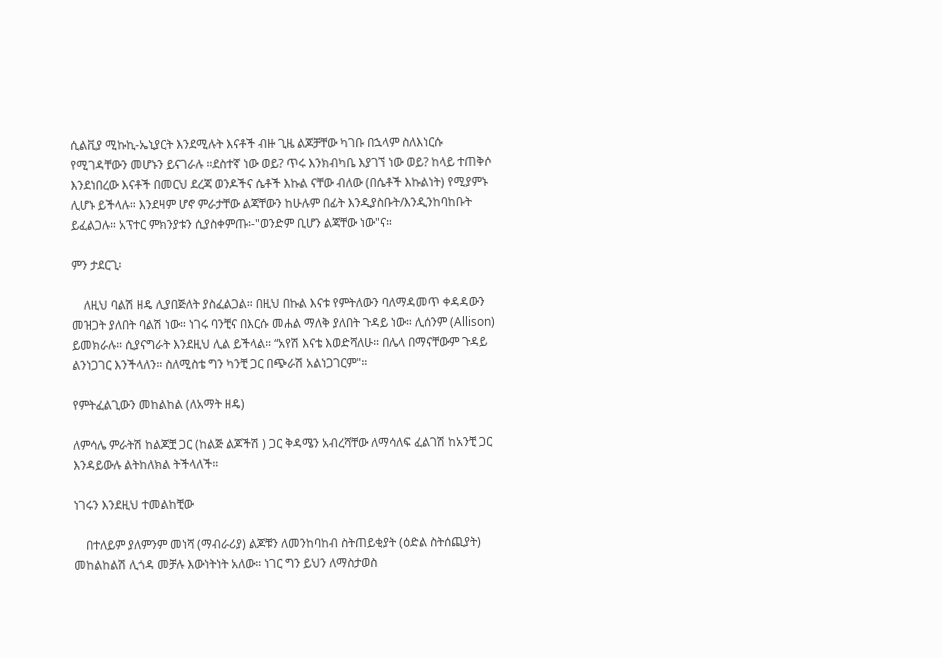ሲልቪያ ሚኩኪ-ኤኒያርት እንደሚሉት እናቶች ብዙ ጊዜ ልጆቻቸው ካገቡ በኋላም ስለእነርሱ የሚገዳቸውን መሆኑን ይናገራሉ ።ደስተኛ ነው ወይ? ጥሩ እንክብካቤ እያገኘ ነው ወይ? ከላይ ተጠቅሶ እንደነበረው እናቶች በመርህ ደረጃ ወንዶችና ሴቶች እኩል ናቸው ብለው (በሴቶች እኩልነት) የሚያምኑ ሊሆኑ ይችላሉ። እንደዛም ሆኖ ምራታቸው ልጃቸውን ከሁሉም በፊት እንዲያስቡት/እንዲንከባከቡት ይፈልጋሉ። አፕተር ምክንያቱን ሲያስቀምጡ፡-"ወንድም ቢሆን ልጃቸው ነው"ና።

ምን ታደርጊ፡

    ለዚህ ባልሽ ዘዴ ሊያበጅለት ያስፈልጋል። በዚህ በኩል እናቱ የምትለውን ባለማዳመጥ ቀዳዳውን መዝጋት ያለበት ባልሽ ነው። ነገሩ ባንቺና በእርሱ መሐል ማለቅ ያለበት ጉዳይ ነው። ሊሰንም (Allison)  ይመክራሉ። ሲያናግራት እንደዚህ ሊል ይችላል። “አየሽ እናቴ እወድሻለሁ። በሌላ በማናቸውም ጉዳይ ልንነጋገር እንችላለን። ስለሚስቴ ግን ካንቺ ጋር በጭራሽ አልነጋገርም"።

የምትፈልጊውን መከልከል (ለአማት ዘዴ)

ለምሳሌ ምራትሽ ከልጆቿ ጋር (ከልጅ ልጆችሽ ) ጋር ቅዳሜን አብረሻቸው ለማሳለፍ ፈልገሽ ከአንቺ ጋር እንዳይውሉ ልትከለክል ትችላለች።

ነገሩን እንደዚህ ተመልከቺው

    በተለይም ያለምንም መነሻ (ማብራሪያ) ልጆቹን ለመንከባከብ ስትጠይቂያት (ዕድል ስትሰጪያት) መከልከልሽ ሊጎዳ መቻሉ እውነትነት አለው። ነገር ግን ይህን ለማስታወስ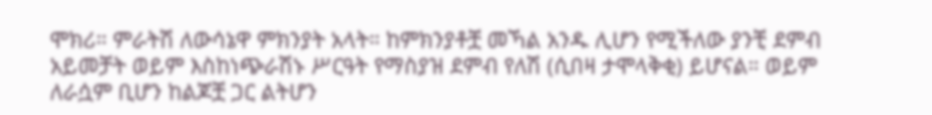ሞክሪ። ምራትሽ ለውሳኔዋ ምክንያት አላት። ከምክንያቶቿ መኻል አንዱ ሊሆን የሚችለው ያንቺ ደምብ አይመቻት ወይም እስከነጭራሽኑ ሥርዓት የማስያዝ ደምብ የለሽ (ሲበዛ ታሞላቅቂ) ይሆናል። ወይም ለራሷም ቢሆን ከልጆቿ ጋር ልትሆን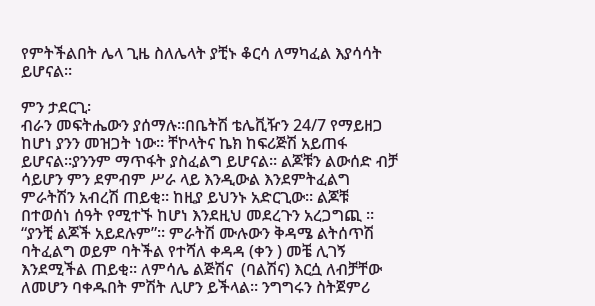የምትችልበት ሌላ ጊዜ ስለሌላት ያቺኑ ቆርሳ ለማካፈል እያሳሳት ይሆናል።

ምን ታደርጊ፡
ብራን መፍትሔውን ያሰማሉ።በቤትሽ ቴሌቪዥን 24/7 የማይዘጋ ከሆነ ያንን መዝጋት ነው። ቸኮላትና ኬክ ከፍሪጅሽ አይጠፋ ይሆናል።ያንንም ማጥፋት ያስፈልግ ይሆናል። ልጆቹን ልውሰድ ብቻ ሳይሆን ምን ደምብም ሥራ ላይ እንዲውል እንደምትፈልግ ምራትሽን አብረሽ ጠይቂ። ከዚያ ይህንኑ አድርጊው። ልጆቹ በተወሰነ ሰዓት የሚተኙ ከሆነ እንደዚህ መደረጉን አረጋግጪ ። “ያንቺ ልጆች አይደሉም”። ምራትሽ ሙሉውን ቅዳሜ ልትሰጥሽ ባትፈልግ ወይም ባትችል የተሻለ ቀዳዳ (ቀን ) መቼ ሊገኝ እንደሚችል ጠይቂ። ለምሳሌ ልጅሽና  (ባልሽና) እርሷ ለብቻቸው ለመሆን ባቀዱበት ምሽት ሊሆን ይችላል። ንግግሩን ስትጀምሪ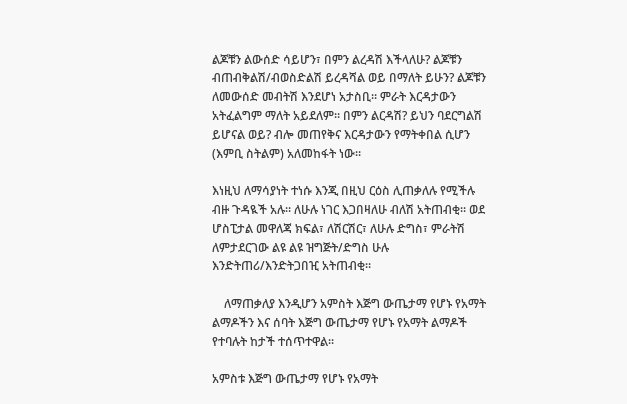ልጆቹን ልውሰድ ሳይሆን፣ በምን ልረዳሽ እችላለሁ? ልጆቹን ብጠብቅልሽ/ብወስድልሽ ይረዳሻል ወይ በማለት ይሁን? ልጆቹን ለመውሰድ መብትሽ እንደሆነ አታስቢ። ምራት እርዳታውን አትፈልግም ማለት አይደለም። በምን ልርዳሽ? ይህን ባደርግልሽ ይሆናል ወይ? ብሎ መጠየቅና እርዳታውን የማትቀበል ሲሆን (እምቢ ስትልም) አለመከፋት ነው።

እነዚህ ለማሳያነት ተነሱ እንጂ በዚህ ርዕስ ሊጠቃለሉ የሚችሉ ብዙ ጉዳዪች አሉ። ለሁሉ ነገር እጋበዛለሁ ብለሽ አትጠብቂ። ወደ ሆስፒታል መዋለጃ ክፍል፣ ለሽርሽር፣ ለሁሉ ድግስ፣ ምራትሽ ለምታደርገው ልዩ ልዩ ዝግጅት/ድግስ ሁሉ እንድትጠሪ/እንድትጋበዢ አትጠብቂ።

    ለማጠቃለያ እንዲሆን አምስት እጅግ ውጤታማ የሆኑ የአማት ልማዶችን እና ሰባት እጅግ ውጤታማ የሆኑ የአማት ልማዶች የተባሉት ከታች ተሰጥተዋል።

አምስቱ እጅግ ውጤታማ የሆኑ የአማት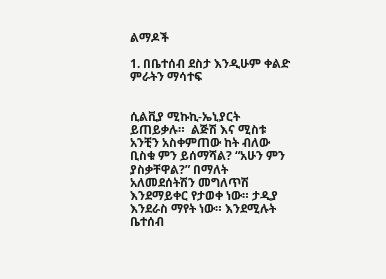ልማዶች

1. በቤተሰብ ደስታ እንዲሁም ቀልድ ምራትን ማሳተፍ


ሲልቪያ ሚኩኪ-ኤኒያርት ይጠይቃሉ።  ልጅሽ እና ሚስቱ አንቺን አስቀምጠው ከት ብለው ቢስቁ ምን ይሰማሻል? “አሁን ምን ያስቃቸዋል?” በማለት አለመደሰትሽን መግለጥሽ እንደማይቀር የታወቀ ነው። ታዲያ እንደራስ ማየት ነው። እንደሚሉት ቤተሰብ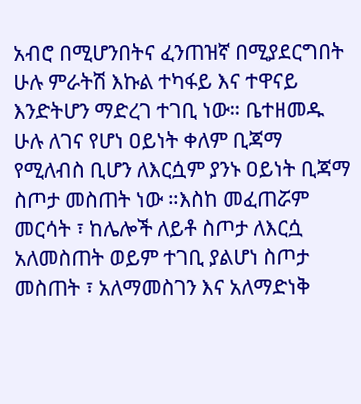አብሮ በሚሆንበትና ፈንጠዝኛ በሚያደርግበት ሁሉ ምራትሽ እኩል ተካፋይ እና ተዋናይ እንድትሆን ማድረገ ተገቢ ነው። ቤተዘመዱ ሁሉ ለገና የሆነ ዐይነት ቀለም ቢጃማ የሚለብስ ቢሆን ለእርሷም ያንኑ ዐይነት ቢጃማ ስጦታ መስጠት ነው ።እስከ መፈጠሯም መርሳት ፣ ከሌሎች ለይቶ ስጦታ ለእርሷ አለመስጠት ወይም ተገቢ ያልሆነ ስጦታ መስጠት ፣ አለማመስገን እና አለማድነቅ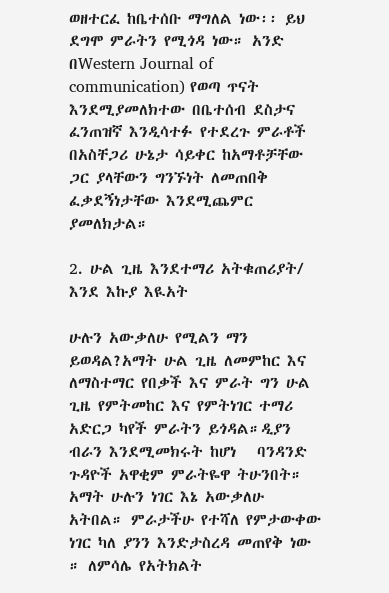ወዘተርፈ ከቤተሰቡ ማግለል ነው፡፡ ይህ ደግሞ ምራትን የሚጎዳ ነው። አንድ በWestern Journal of communication) የወጣ ጥናት እንደሚያመለክተው በቤተሰብ ደስታና ፈንጠዝኛ እንዲሳተፉ የተደረጉ ምራቶች በአስቸጋሪ ሁኔታ ሳይቀር ከአማቶቻቸው ጋር ያላቸውን ግንኙነት ለመጠበቅ ፈቃደኝነታቸው እንደሚጨምር ያመለክታል።

2. ሁል ጊዜ እንደተማሪ አትቁጠሪያት/ እንደ እኩያ እዪአት

ሁሉን አውቃለሁ የሚልን ማን ይወዳል?አማት ሁል ጊዜ ለመምከር እና ለማስተማር የበቃች እና ምራት ግን ሁል ጊዜ የምትመከር እና የምትነገር ተማሪ አድርጋ ካየች ምራትን ይጎዳል።ዲያን ብራን እንደሚመክሩት ከሆነ   ባንዳንድ ጉዳዮች አዋቂም ምራትዬዋ ትሁንበት። አማት ሁሉን ነገር እኔ አውቃለሁ አትበል። ምራታችሁ የተሻለ የምታውቀው ነገር ካለ ያንን እንድታስረዳ መጠየቅ ነው ። ለምሳሌ የአትክልት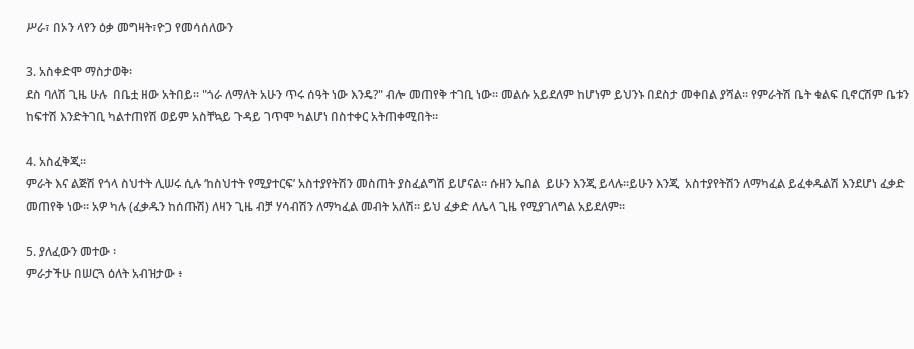ሥራ፣ በኦን ላየን ዕቃ መግዛት፣ዮጋ የመሳሰለውን

3. አስቀድሞ ማስታወቅ፡
ደስ ባለሽ ጊዜ ሁሉ  በቤቷ ዘው አትበይ። "ጎራ ለማለት አሁን ጥሩ ሰዓት ነው እንዴ?" ብሎ መጠየቅ ተገቢ ነው። መልሱ አይደለም ከሆነም ይህንኑ በደስታ መቀበል ያሻል። የምራትሽ ቤት ቁልፍ ቢኖርሽም ቤቱን ከፍተሽ እንድትገቢ ካልተጠየሽ ወይም አስቸኳይ ጉዳይ ገጥሞ ካልሆነ በስተቀር አትጠቀሚበት።

4. አስፈቅጂ።
ምራት እና ልጅሽ የጎላ ስህተት ሊሠሩ ሲሉ ‘ከስህተት የሚያተርፍ’ አስተያየትሽን መስጠት ያስፈልግሽ ይሆናል። ሱዘን ኤበል  ይሁን እንጂ ይላሉ።ይሁን እንጂ  አስተያየትሽን ለማካፈል ይፈቀዱልሽ እንደሆነ ፈቃድ መጠየቅ ነው። አዎ ካሉ (ፈቃዱን ከሰጡሽ) ለዛን ጊዜ ብቻ ሃሳብሽን ለማካፈል መብት አለሽ። ይህ ፈቃድ ለሌላ ጊዜ የሚያገለግል አይደለም።

5. ያለፈውን መተው ፡
ምራታችሁ በሠርጓ ዕለት አብዝታው ፥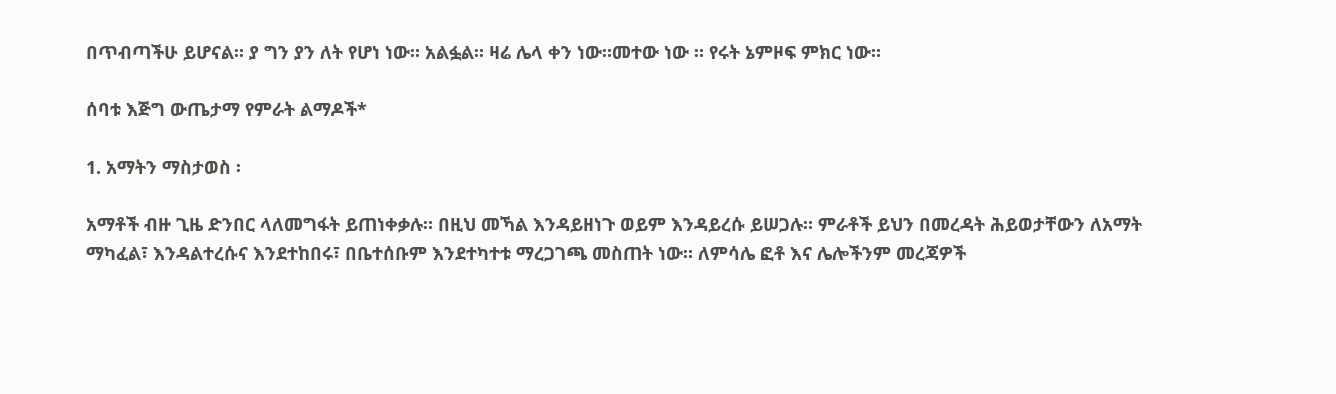በጥብጣችሁ ይሆናል። ያ ግን ያን ለት የሆነ ነው። አልፏል። ዛሬ ሌላ ቀን ነው።መተው ነው ። የሩት ኔምዞፍ ምክር ነው።

ሰባቱ እጅግ ውጤታማ የምራት ልማዶች*

1. አማትን ማስታወስ ፡

አማቶች ብዙ ጊዜ ድንበር ላለመግፋት ይጠነቀቃሉ። በዚህ መኻል እንዳይዘነጉ ወይም እንዳይረሱ ይሠጋሉ። ምራቶች ይህን በመረዳት ሕይወታቸውን ለአማት ማካፈል፣ እንዳልተረሱና እንደተከበሩ፣ በቤተሰቡም እንደተካተቱ ማረጋገጫ መስጠት ነው። ለምሳሌ ፎቶ እና ሌሎችንም መረጃዎች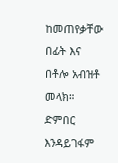ከመጠየቃቸው በፊት እና በቶሎ አብዝቶ መላክ። ድምበር እንዳይገፋም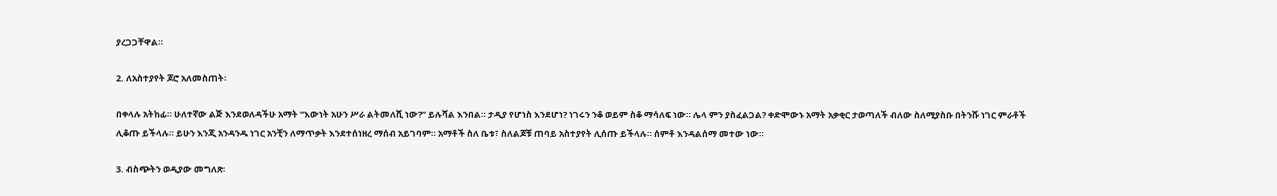ያረጋጋቸዋል።

2. ለአስተያየት ጆሮ አለመስጠት፡

በቀላሉ አትከፊ። ሁለተኛው ልጅ እንደወለዳችሁ አማት “እውነት አሁን ሥራ ልትመለሺ ነው?” ይሉሻል እንበል። ታዲያ የሆነስ እንደሆነ? ነገሩን ንቆ ወይም ስቆ ማሳለፍ ነው። ሌላ ምን ያስፈልጋል? ቀድሞውኑ አማት አቃቂር ታወጣለች ብለው ስለሚያስቡ በትንሹ ነገር ምራቶች ሊቆጡ ይችላሉ። ይሁን እንጂ አንዳንዱ ነገር አንቺን ለማጥቃት እንደተሰነዘረ ማሰብ አይገባም። አማቶች ስለ ቤቱ፣ ስለልጆቹ ጠባይ አስተያየት ሊሰጡ ይችላሉ። ሰምቶ እንዳልሰማ መተው ነው።

3. ብስጭትን ወዲያው መግለጽ፡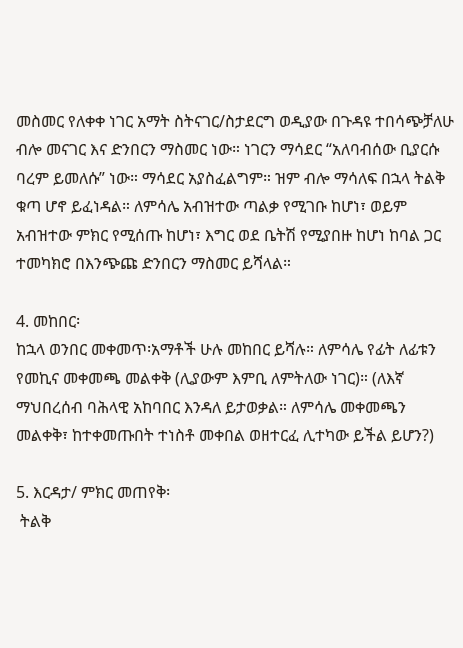መስመር የለቀቀ ነገር አማት ስትናገር/ስታደርግ ወዲያው በጉዳዩ ተበሳጭቻለሁ ብሎ መናገር እና ድንበርን ማስመር ነው። ነገርን ማሳደር “አለባብሰው ቢያርሱ ባረም ይመለሱ” ነው። ማሳደር አያስፈልግም። ዝም ብሎ ማሳለፍ በኋላ ትልቅ ቁጣ ሆኖ ይፈነዳል። ለምሳሌ አብዝተው ጣልቃ የሚገቡ ከሆነ፣ ወይም አብዝተው ምክር የሚሰጡ ከሆነ፣ እግር ወደ ቤትሽ የሚያበዙ ከሆነ ከባል ጋር ተመካክሮ በእንጭጩ ድንበርን ማስመር ይሻላል።

4. መከበር፡
ከኋላ ወንበር መቀመጥ፡አማቶች ሁሉ መከበር ይሻሉ። ለምሳሌ የፊት ለፊቱን የመኪና መቀመጫ መልቀቅ (ሊያውም እምቢ ለምትለው ነገር)። (ለእኛ ማህበረሰብ ባሕላዊ አከባበር እንዳለ ይታወቃል። ለምሳሌ መቀመጫን መልቀቅ፣ ከተቀመጡበት ተነስቶ መቀበል ወዘተርፈ ሊተካው ይችል ይሆን?)

5. እርዳታ/ ምክር መጠየቅ፡
 ትልቅ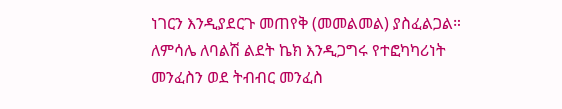ነገርን እንዲያደርጉ መጠየቅ (መመልመል) ያስፈልጋል። ለምሳሌ ለባልሽ ልደት ኬክ እንዲጋግሩ የተፎካካሪነት መንፈስን ወደ ትብብር መንፈስ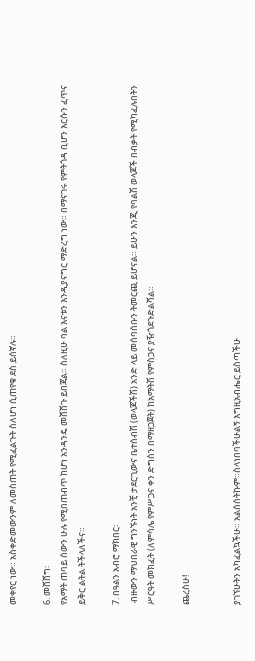መቀየር ነው። አስቀድመውንም ለመስጠት የሚፈልጉት ስለሆነ ሲጠየቁ ደስ ይሰኛሉ።

6. መሸሸግ፡
የአማት ጠባይ ሰውን ሁሉ የሚበጠብጥ ከሆነ አንዳንዴ መሸሸጉ ይበጃል። ስለዚሁ ባል እናቱን እንዲያናግር ማድረግ ነው። በማናገሩ የምትጎዳ ቢሆን እርሱን ፈጥና ይቅር ልትል ትችላለችና።

7. በዓልን አብሮ ማክበር፡
 ብዙውን ማህበራዊ ግንኙነት አንቺ ታደርጊውና ቤተሰብሽ (ወላጆችሽ) አንድ ላይ መሰባሰቡን ትመርጪ ይሆናል። ይሁን እንጂ የባልሽ ወላጆች በብቃት የሚካፈሉበትን ሥርዓት መክፈት (ለምሳሌ የምሥጋና ቀን ድግስን በማዘጋጀት) ከአማትሽ የምስጋና ያዥጎደጉድልሻል።

ጨረስሁ!


ያገኘሁትን አካፈልኳችሁ። አልሰሰትኩም።ስላነበባችሁልኝ እግዚአብሔር ይስጣችሁ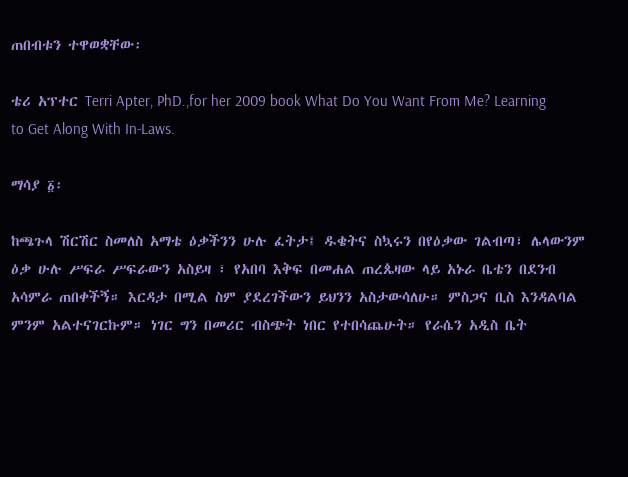ጠበብቱን ተዋወቋቸው፡

ቴሪ አፕተር Terri Apter, PhD.,for her 2009 book What Do You Want From Me? Learning to Get Along With In-Laws.

ማሳያ ፩፡

ከጫጉላ ሽርሽር ስመለስ አማቴ ዕቃችንን ሁሉ ፈትታ፤ ዱቄትና ስኳሩን በየዕቃው ገልብጣ፣ ሌላውንም ዕቃ ሁሉ ሥፍራ ሥፍራውን አስይዛ ፣ የአበባ እቅፍ በመሐል ጠረጴዛው ላይ አኑራ ቤቴን በደንብ አሳምራ ጠበቀችኝ። እርዳታ በሚል ስም ያደረገችውን ይህንን አስታውሳለሁ። ምስጋና ቢስ እንዳልባል ምንም አልተናገርኩም። ነገር ግን በመሪር ብስጭት ነበር የተበሳጨሁት። የራሴን አዲስ ቤት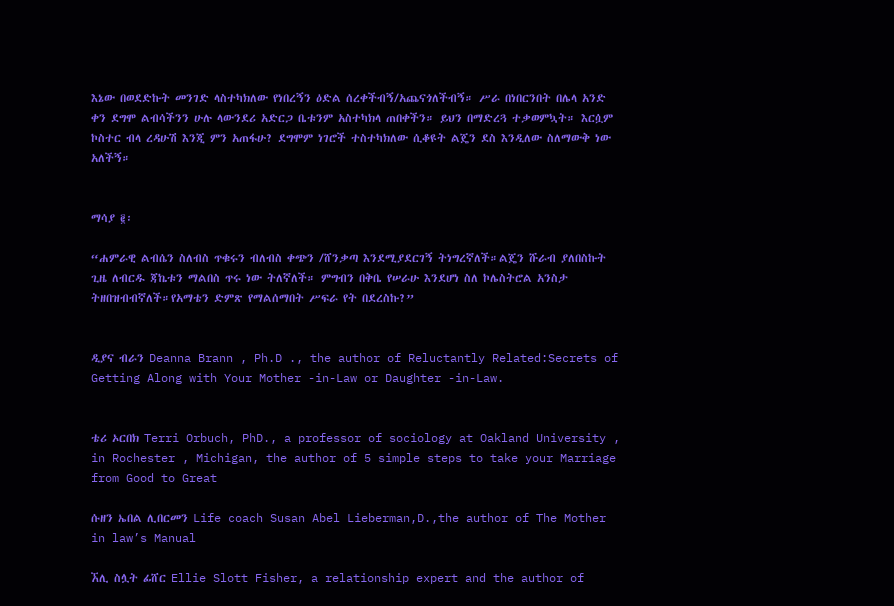እኔው በወደድኩት መንገድ ላስተካክለው የነበረኝን ዕድል ሰረቀችብኝ/አጨናጎለችብኝ። ሥራ በነበርንበት በሌላ አንድ ቀን ደግሞ ልብሳችንን ሁሉ ላውንደሪ አድርጋ ቤቱንም አስተካክላ ጠበቀችን። ይህን በማድረጓ ተቃወምኳት። እርሷም ኮስተር ብላ ረዳሁሽ እንጂ ምን አጠፋሁ? ደግሞም ነገሮች ተስተካክለው ሲቆዩት ልጄን ደስ እንዲለው ስለማውቅ ነው አለችኝ።


ማሳያ ፪፡

“ሐምራዊ ልብሴን ስለብስ ጥቁሩን ብለብስ ቀጭን /ሸንቃጣ እንደሚያደርገኝ ትነግረኛለች።ልጄን ሹራብ ያለበስኩት ጊዜ ለብርዱ ጃኬቱን ማልበስ ጥሩ ነው ትለኛለች። ምግብን በቅቤ የሠራሁ እንደሆነ ስለ ኮሌስትሮል አንስታ ትዘበዝብብኛለች።የአማቴን ድምጽ የማልሰማበት ሥፍራ የት በደረስኩ?”


ዲያና ብራን Deanna Brann , Ph.D ., the author of Reluctantly Related:Secrets of Getting Along with Your Mother -in-Law or Daughter -in-Law.


ቴሪ ኦርበክ Terri Orbuch, PhD., a professor of sociology at Oakland University , in Rochester , Michigan, the author of 5 simple steps to take your Marriage from Good to Great

ሱዘን ኤበል ሊበርመን Life coach Susan Abel Lieberman,D.,the author of The Mother in law’s Manual

ኧሊ ስሏት ፊሸር Ellie Slott Fisher, a relationship expert and the author of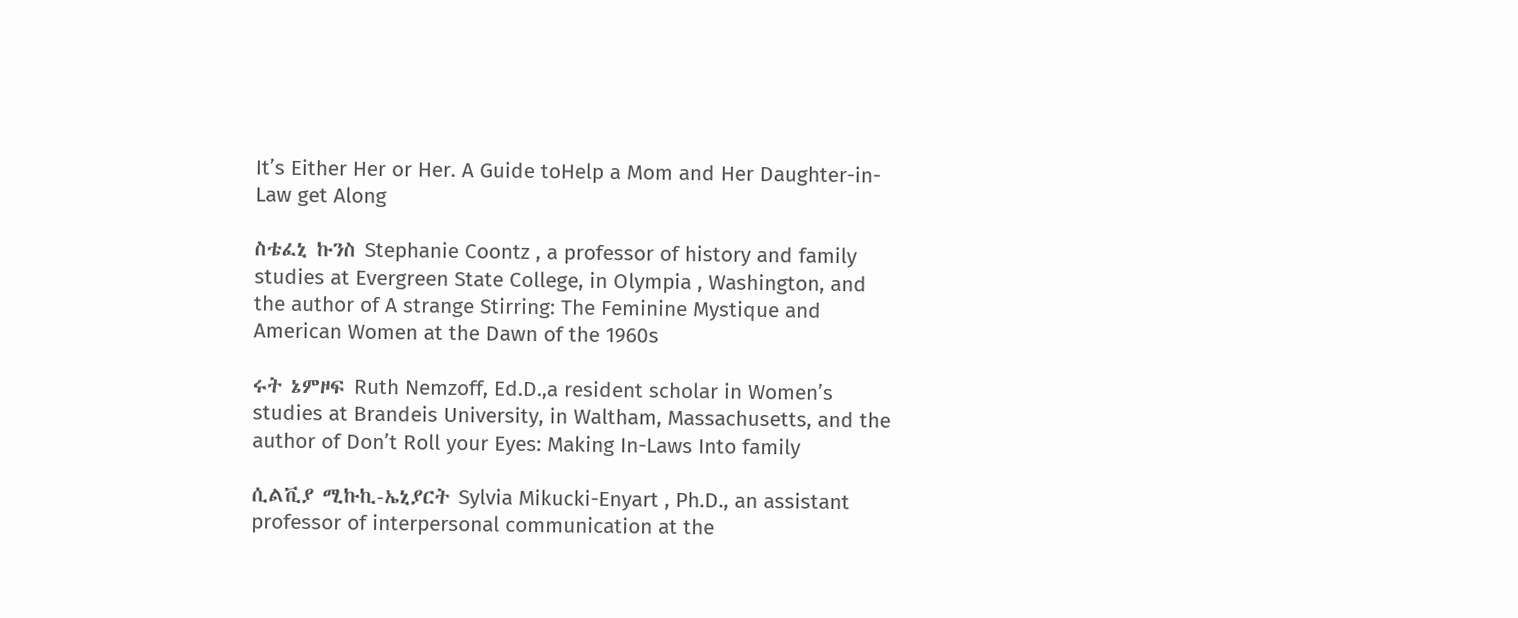It’s Either Her or Her. A Guide toHelp a Mom and Her Daughter-in-Law get Along

ስቴፈኒ ኩንስ Stephanie Coontz , a professor of history and family studies at Evergreen State College, in Olympia , Washington, and the author of A strange Stirring: The Feminine Mystique and American Women at the Dawn of the 1960s

ሩት ኔምዞፍ Ruth Nemzoff, Ed.D.,a resident scholar in Women’s studies at Brandeis University, in Waltham, Massachusetts, and the author of Don’t Roll your Eyes: Making In-Laws Into family

ሲልቪያ ሚኩኪ-ኤኒያርት Sylvia Mikucki-Enyart , Ph.D., an assistant professor of interpersonal communication at the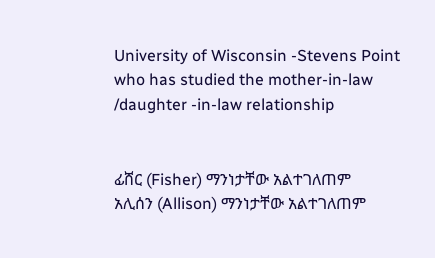University of Wisconsin -Stevens Point who has studied the mother-in-law /daughter -in-law relationship


ፊሸር (Fisher) ማንነታቸው አልተገለጠም
አሊሰን (Allison) ማንነታቸው አልተገለጠም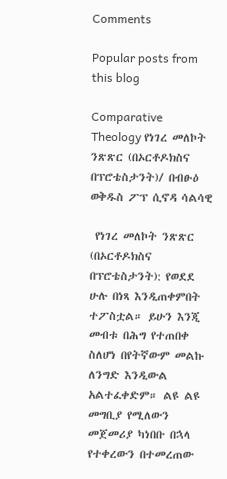Comments

Popular posts from this blog

Comparative Theology የነገረ መለኮት ንጽጽር (በኦርቶዶክስና በፕሮቴስታንት)/ በብፁዕ ወቅዱስ ፖፕ ሲኖዳ ሳልሳዊ

 የነገረ መለኮት ንጽጽር  (በኦርቶዶክስና በፕሮቴስታንት): የወደደ  ሁሉ በነጻ እንዲጠቀምበት ተፖስቷል። ይሁን እንጂ መብቱ በሕግ የተጠበቀ ስለሆነ በየትኛውም መልኩ ለንግድ እንዲውል አልተፈቀድም። ልዩ ልዩ መግቢያ የሚለውን መጀመሪያ ካነበቡ በኋላ የተቀረውን በተመረጠው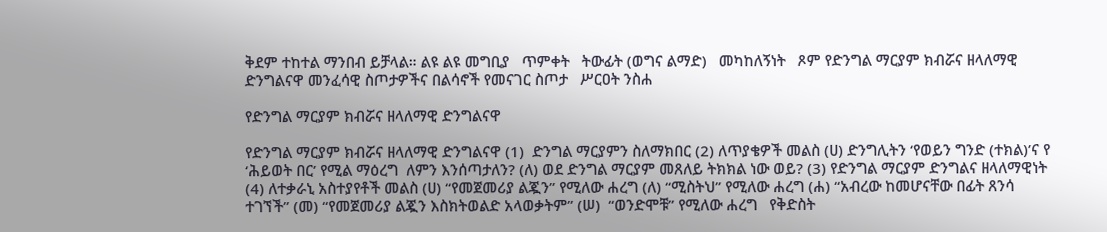ቅደም ተከተል ማንበብ ይቻላል። ልዩ ልዩ መግቢያ   ጥምቀት   ትውፊት (ወግና ልማድ)   መካከለኝነት   ጾም የድንግል ማርያም ክብሯና ዘላለማዊ ድንግልናዋ መንፈሳዊ ስጦታዎችና በልሳኖች የመናገር ስጦታ   ሥርዐት ንስሐ

የድንግል ማርያም ክብሯና ዘላለማዊ ድንግልናዋ

የድንግል ማርያም ክብሯና ዘላለማዊ ድንግልናዋ (1)  ድንግል ማርያምን ስለማክበር (2) ለጥያቄዎች መልስ (ሀ) ድንግሊትን ‘የወይን ግንድ (ተክል)’ና የ ‘ሕይወት በር’ የሚል ማዕረግ  ለምን እንሰጣታለን? (ለ) ወደ ድንግል ማርያም መጸለይ ትክክል ነው ወይ? (3) የድንግል ማርያም ድንግልና ዘላለማዊነት (4) ለተቃራኒ አስተያየቶች መልስ (ሀ) “የመጀመሪያ ልጇን” የሚለው ሐረግ (ለ) “ሚስትህ” የሚለው ሐረግ (ሐ) “አብረው ከመሆናቸው በፊት ጸንሳ ተገኘች” (መ) “የመጀመሪያ ልጇን እስክትወልድ አላወቃትም” (ሠ)  “ወንድሞቹ” የሚለው ሐረግ   የቅድስት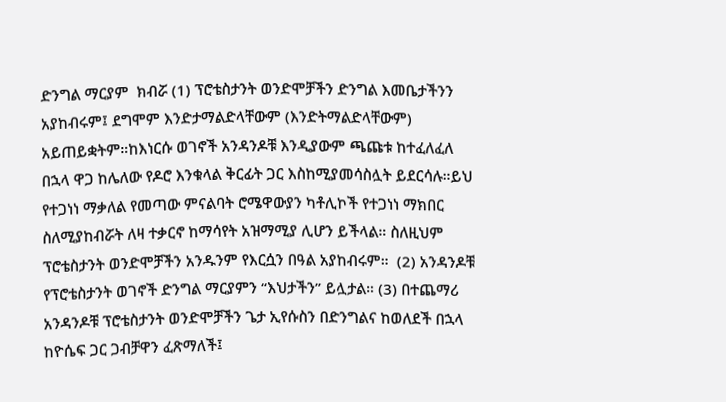ድንግል ማርያም  ክብሯ (1) ፕሮቴስታንት ወንድሞቻችን ድንግል እመቤታችንን አያከብሩም፤ ደግሞም እንድታማልድላቸውም (እንድትማልድላቸውም)  አይጠይቋትም።ከእነርሱ ወገኖች አንዳንዶቹ እንዲያውም ጫጩቱ ከተፈለፈለ በኋላ ዋጋ ከሌለው የዶሮ እንቁላል ቅርፊት ጋር እስከሚያመሳስሏት ይደርሳሉ።ይህ የተጋነነ ማቃለል የመጣው ምናልባት ሮሜዋውያን ካቶሊኮች የተጋነነ ማክበር ስለሚያከብሯት ለዛ ተቃርኖ ከማሳየት አዝማሚያ ሊሆን ይችላል። ስለዚህም ፕሮቴስታንት ወንድሞቻችን አንዱንም የእርሷን በዓል አያከብሩም።  (2) አንዳንዶቹ የፕሮቴስታንት ወገኖች ድንግል ማርያምን “እህታችን” ይሏታል። (3) በተጨማሪ አንዳንዶቹ ፕሮቴስታንት ወንድሞቻችን ጌታ ኢየሱስን በድንግልና ከወለደች በኋላ ከዮሴፍ ጋር ጋብቻዋን ፈጽማለች፤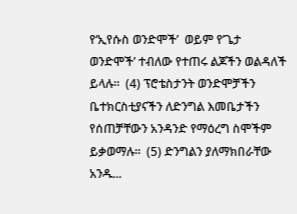የ‘ኢየሱስ ወንድሞች’  ወይም የ’ጌታ ወንድሞች’ ተብለው የተጠሩ ልጆችን ወልዳለች ይላሉ።  (4) ፕሮቴስታንት ወንድሞቻችን ቤተክርስቲያናችን ለድንግል እመቤታችን የሰጠቻቸውን አንዳንድ የማዕረግ ስሞችም ይቃወማሉ።  (5) ድንግልን ያለማክበራቸው አንዱ...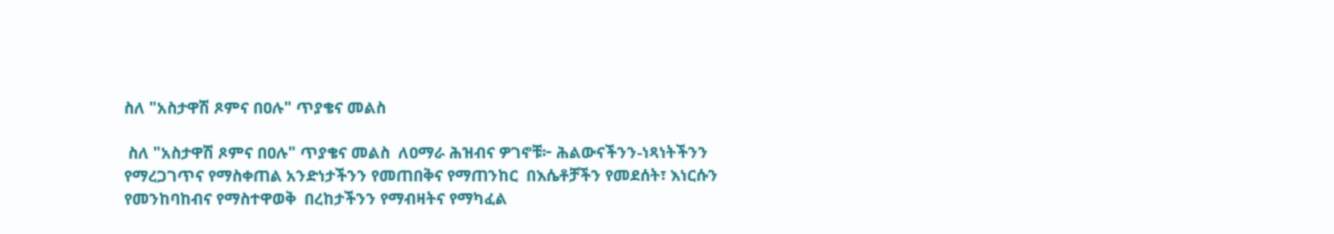ስለ "አስታዋሽ ጾምና በዐሉ" ጥያቄና መልስ

 ስለ "አስታዋሽ ጾምና በዐሉ" ጥያቄና መልስ  ለዐማራ ሕዝብና ዎገኖቹ፦ ሕልውናችንን-ነጻነትችንን የማረጋገጥና የማስቀጠል አንድነታችንን የመጠበቅና የማጠንከር  በእሴቶቻችን የመደሰት፣ እነርሱን የመንከባከብና የማስተዋወቅ  በረከታችንን የማብዛትና የማካፈል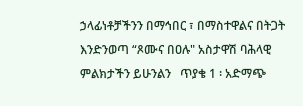ኃላፊነቶቻችንን በማኅበር ፣ በማስተዋልና በትጋት እንድንወጣ “ጾሙና በዐሉ" አስታዋሽ ባሕላዊ ምልክታችን ይሁንልን   ጥያቄ 1 ፡ አድማጭ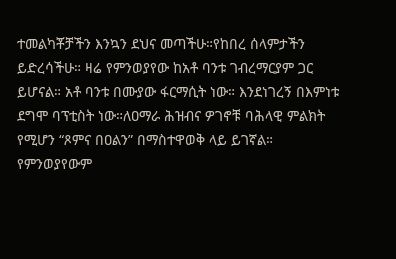ተመልካቾቻችን እንኳን ደህና መጣችሁ።የከበረ ሰላምታችን ይድረሳችሁ። ዛሬ የምንወያየው ከአቶ ባንቱ ገብረማርያም ጋር ይሆናል። አቶ ባንቱ በሙያው ፋርማሲት ነው። እንደነገረኝ በእምነቱ ደግሞ ባፕቲስት ነው።ለዐማራ ሕዝብና ዎገኖቹ ባሕላዊ ምልክት የሚሆን “ጾምና በዐልን” በማስተዋወቅ ላይ ይገኛል። የምንወያየውም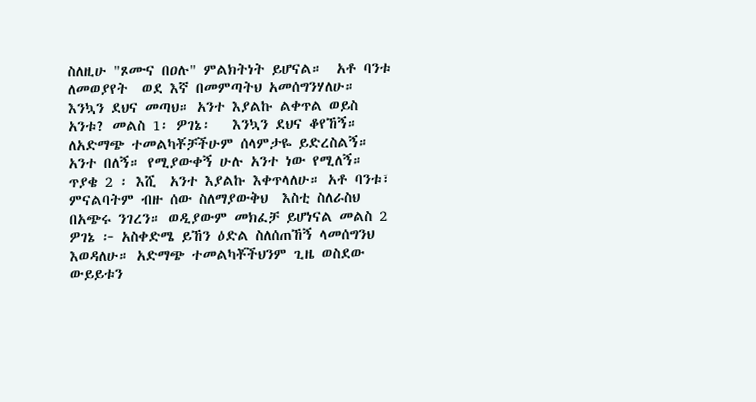ስለዚሁ "ጾሙና በዐሉ" ምልክትነት ይሆናል።  አቶ ባንቱ ለመወያየት  ወደ እኛ በመምጣትህ አመሰግንሃለሁ። እንኳን ደህና መጣህ። አንተ እያልኩ ልቀጥል ወይስ አንቱ? መልስ 1፡ ዎገኔ፡   እንኳን ደህና ቆየኸኝ። ለአድማጭ ተመልካቾቻችሁም ሰላምታዬ ይድረስልኝ። አንተ በለኝ። የሚያውቀኝ ሁሉ አንተ ነው የሚለኝ።  ጥያቄ 2 ፡ እሺ  አንተ እያልኩ እቀጥላለሁ። አቶ ባንቱ፣ ምናልባትም ብዙ ሰው ስለማያውቅህ  እስቲ ስለራስህ በአጭሩ ንገረን። ወዲያውም መክፈቻ ይሆነናል መልስ 2 ዎገኔ ፦ አስቀድሜ ይኸን ዕድል ስለሰጠኸኝ ላመሰግንህ እወዳለሁ። አድማጭ ተመልካቾችህንም ጊዜ ወስደው  ውይይቱን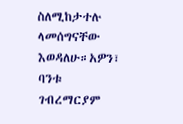ስለሚከታተሉ ላመሰግናቸው እወዳለሁ።አዎን፣ ባንቱ ገብረማርያም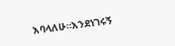እባላለሁ።እንደነገሩኝ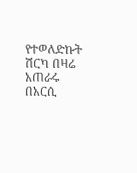የተወለድኩት ሽርካ በዛሬ አጠራሩ በአርሲ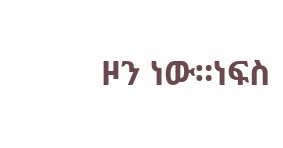ዞን ነው።ነፍስ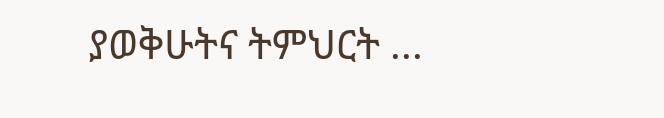ያወቅሁትና ትምህርት ...